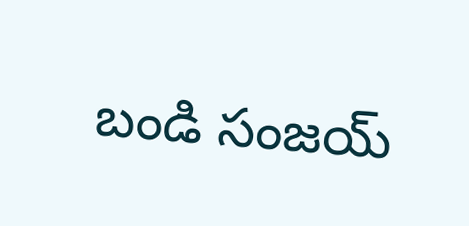బండి సంజయ్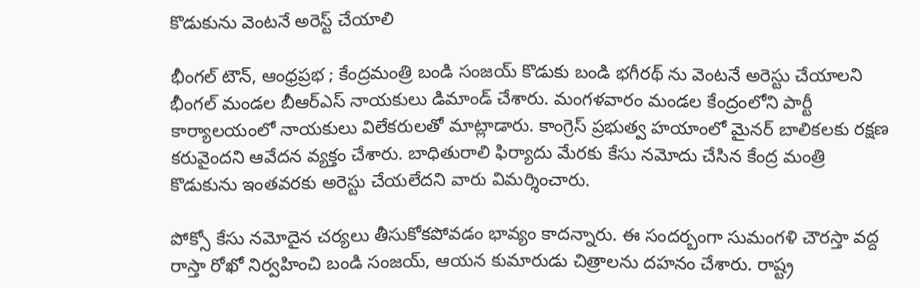కొడుకును వెంటనే అరెస్ట్ చేయాలి

భీంగల్ టౌన్, ఆంధ్రప్రభ ; కేంద్రమంత్రి బండి సంజయ్ కొడుకు బండి భగీరథ్ ను వెంటనే అరెస్టు చేయాలని భీంగల్ మండల బీఆర్ఎస్ నాయకులు డిమాండ్ చేశారు. మంగళవారం మండల కేంద్రంలోని పార్టీ కార్యాలయంలో నాయకులు విలేకరులతో మాట్లాడారు. కాంగ్రెస్ ప్రభుత్వ హయాంలో మైనర్ బాలికలకు రక్షణ కరువైందని ఆవేదన వ్యక్తం చేశారు. బాధితురాలి ఫిర్యాదు మేరకు కేసు నమోదు చేసిన కేంద్ర మంత్రి కొడుకును ఇంతవరకు అరెస్టు చేయలేదని వారు విమర్శించారు.

పోక్సో కేసు నమోదైన చర్యలు తీసుకోకపోవడం భావ్యం కాదన్నారు. ఈ సందర్బంగా సుమంగళి చౌరస్తా వద్ద రాస్తా రోఖో నిర్వహించి బండి సంజయ్, ఆయన కుమారుడు చిత్రాలను దహనం చేశారు. రాష్ట్ర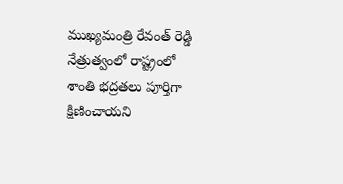ముఖ్యమంత్రి రేవంత్ రెడ్డి నేత్రుత్వంలో రాష్ట్రంలో శాంతి భద్రతలు పూర్తిగా క్షిణించాయని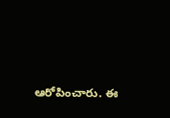ఆరోపించారు. ఈ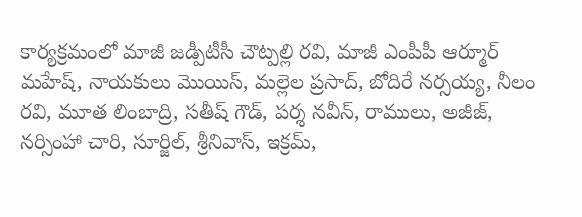కార్యక్రమంలో మాజీ జడ్పీటీసీ చౌట్పల్లి రవి, మాజీ ఎంపీపీ ఆర్మూర్ మహేష్, నాయకులు మొయిస్, మల్లెల ప్రసాద్, బోదిరే నర్సయ్య, నీలం రవి, మూత లింబాద్రి, సతీష్ గౌడ్, పర్శ నవీన్, రాములు, అజీజ్, నర్సింహా చారి, సూర్జిల్, శ్రీనివాస్, ఇక్రమ్,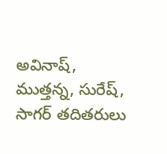అవినాష్, ముత్తన్న, సురేష్, సాగర్ తదితరులు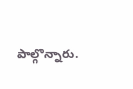పాల్గొన్నారు.